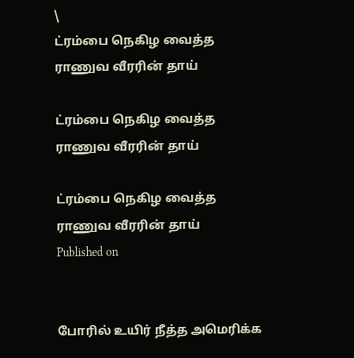\
ட்ரம்பை நெகிழ வைத்த ராணுவ வீரரின் தாய்

ட்ரம்பை நெகிழ வைத்த ராணுவ வீரரின் தாய்

ட்ரம்பை நெகிழ வைத்த ராணுவ வீரரின் தாய்
Published on


போரில் உயிர் நீத்த அமெரிக்க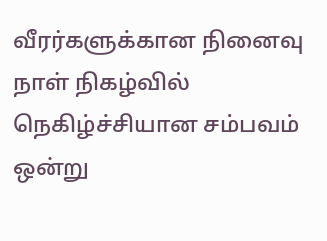வீரர்களுக்கான நினைவு நாள் நிகழ்வில் நெகிழ்ச்சியான சம்பவம் ஒன்று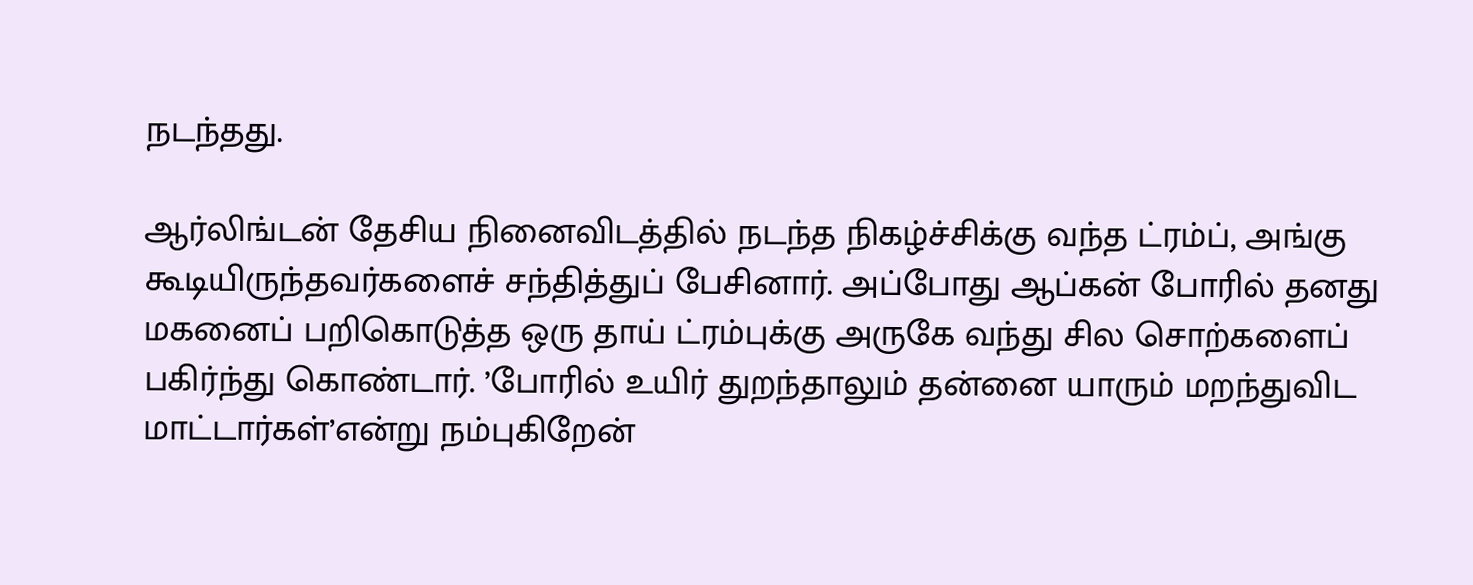நடந்தது.

ஆர்லிங்டன் தேசிய நினைவிடத்தில் நடந்த நிகழ்ச்சிக்கு வந்த ட்ரம்ப், அங்கு கூடியிருந்தவர்களைச் சந்தித்துப் பேசினார். அப்போது ஆப்கன் போரில் தனது மகனைப் பறிகொடுத்த ஒரு தாய் ட்ரம்புக்கு அருகே வந்து சில சொற்களைப் பகிர்ந்து கொண்டார். ’போரில் உயிர் துறந்தாலும் தன்னை யாரும் மறந்துவிட மாட்டார்கள்’என்று நம்புகிறேன்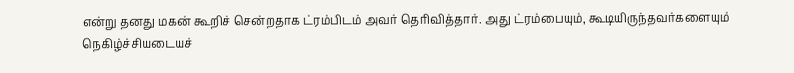என்று தனது மகன் கூறிச் சென்றதாக ட்ரம்பிடம் அவர் தெரிவித்தார். அது ட்ரம்பையும், கூடியிருந்தவர்களையும் நெகிழ்ச்சியடையச்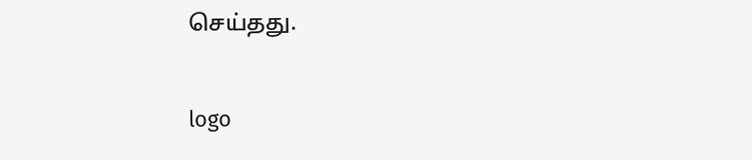செய்தது.

logo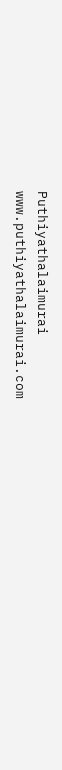Puthiyathalaimurai
www.puthiyathalaimurai.com